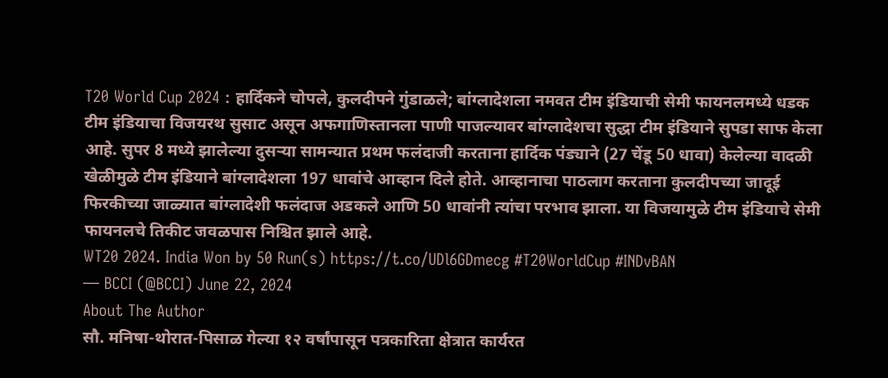T20 World Cup 2024 : हार्दिकने चोपले, कुलदीपने गुंडाळले; बांग्लादेशला नमवत टीम इंडियाची सेमी फायनलमध्ये धडक
टीम इंडियाचा विजयरथ सुसाट असून अफगाणिस्तानला पाणी पाजल्यावर बांग्लादेशचा सुद्धा टीम इंडियाने सुपडा साफ केला आहे. सुपर 8 मध्ये झालेल्या दुसऱ्या सामन्यात प्रथम फलंदाजी करताना हार्दिक पंड्याने (27 चेंडू 50 धावा) केलेल्या वादळी खेळीमुळे टीम इंडियाने बांग्लादेशला 197 धावांचे आव्हान दिले होते. आव्हानाचा पाठलाग करताना कुलदीपच्या जादूई फिरकीच्या जाळ्यात बांग्लादेशी फलंदाज अडकले आणि 50 धावांनी त्यांचा परभाव झाला. या विजयामुळे टीम इंडियाचे सेमी फायनलचे तिकीट जवळपास निश्चित झाले आहे.
WT20 2024. India Won by 50 Run(s) https://t.co/UDl6GDmecg #T20WorldCup #INDvBAN
— BCCI (@BCCI) June 22, 2024
About The Author
सौ. मनिषा-थोरात-पिसाळ गेल्या १२ वर्षांपासून पत्रकारिता क्षेत्रात कार्यरत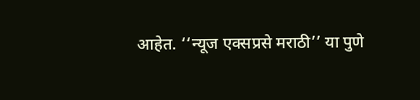आहेत. ‘‘न्यूज एक्सप्रसे मराठी’’ या पुणे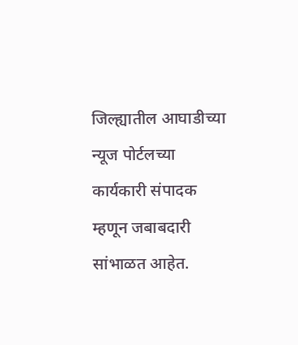जिल्ह्यातील आघाडीच्या न्यूज पोर्टलच्या कार्यकारी संपादक म्हणून जबाबदारी सांभाळत आहेत.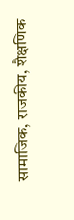सामाजिक, राजकीय, शैक्षणिक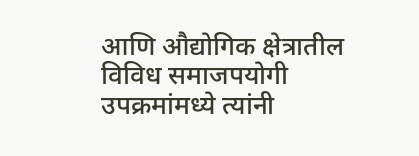आणि औद्योगिक क्षेत्रातील विविध समाजपयोगी उपक्रमांमध्ये त्यांनी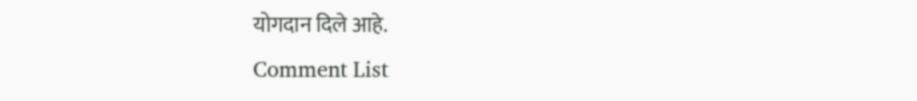योगदान दिले आहे.
Comment List